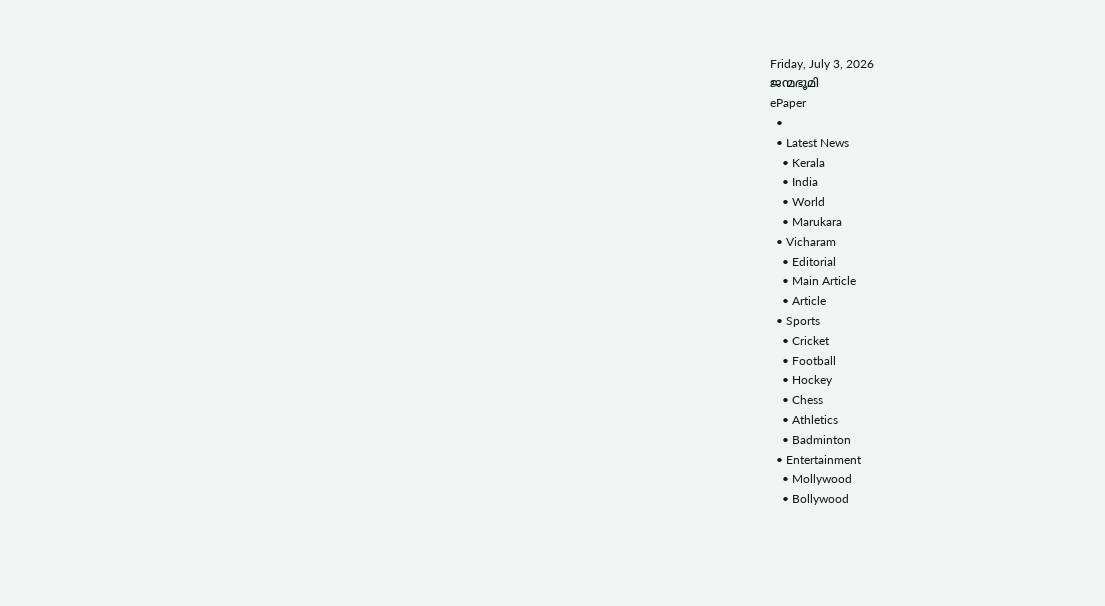Friday, July 3, 2026
ജന്മഭൂമി
ePaper
  •
  • Latest News
    • Kerala
    • India
    • World
    • Marukara
  • Vicharam
    • Editorial
    • Main Article
    • Article
  • Sports
    • Cricket
    • Football
    • Hockey
    • Chess
    • Athletics
    • Badminton
  • Entertainment
    • Mollywood
    • Bollywood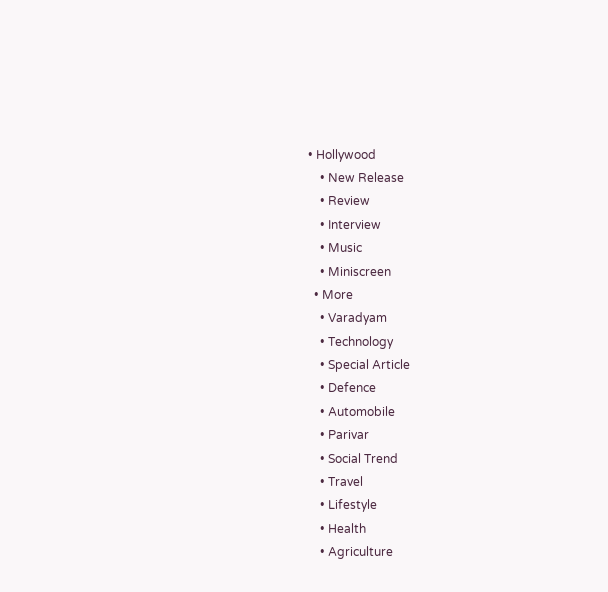• Hollywood
    • New Release
    • Review
    • Interview
    • Music
    • Miniscreen
  • More
    • Varadyam
    • Technology
    • Special Article
    • Defence
    • Automobile
    • Parivar
    • Social Trend
    • Travel
    • Lifestyle
    • Health
    • Agriculture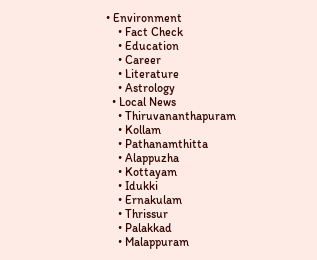• Environment
    • Fact Check
    • Education
    • Career
    • Literature
    • Astrology
  • Local News
    • Thiruvananthapuram
    • Kollam
    • Pathanamthitta
    • Alappuzha
    • Kottayam
    • Idukki
    • Ernakulam
    • Thrissur
    • Palakkad
    • Malappuram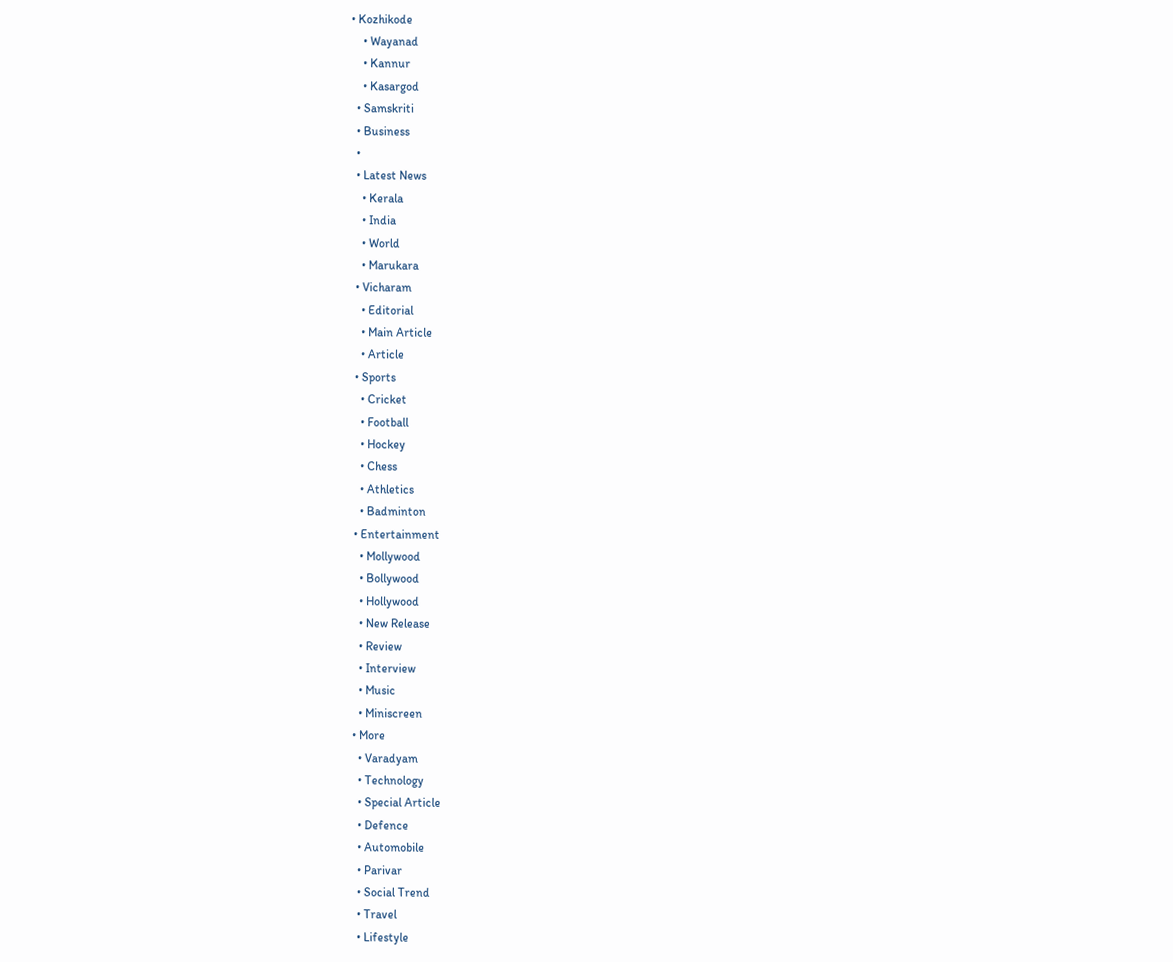• Kozhikode
    • Wayanad
    • Kannur
    • Kasargod
  • Samskriti
  • Business
  •
  • Latest News
    • Kerala
    • India
    • World
    • Marukara
  • Vicharam
    • Editorial
    • Main Article
    • Article
  • Sports
    • Cricket
    • Football
    • Hockey
    • Chess
    • Athletics
    • Badminton
  • Entertainment
    • Mollywood
    • Bollywood
    • Hollywood
    • New Release
    • Review
    • Interview
    • Music
    • Miniscreen
  • More
    • Varadyam
    • Technology
    • Special Article
    • Defence
    • Automobile
    • Parivar
    • Social Trend
    • Travel
    • Lifestyle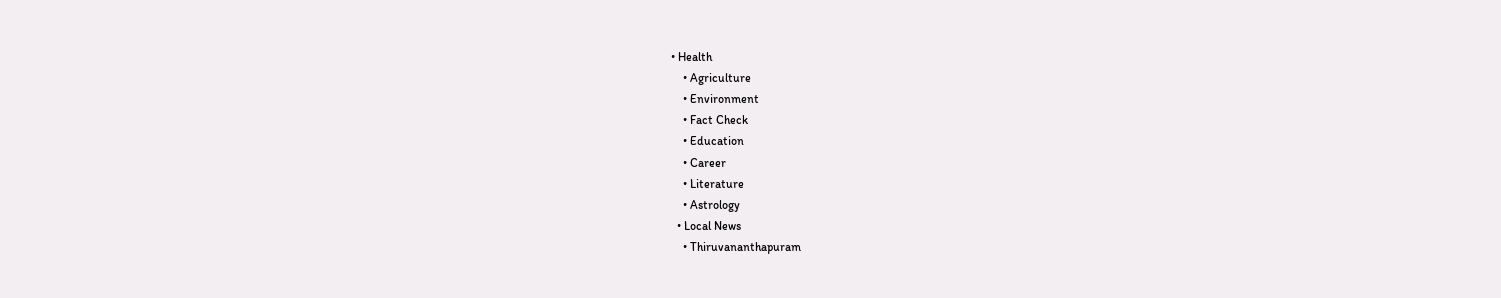• Health
    • Agriculture
    • Environment
    • Fact Check
    • Education
    • Career
    • Literature
    • Astrology
  • Local News
    • Thiruvananthapuram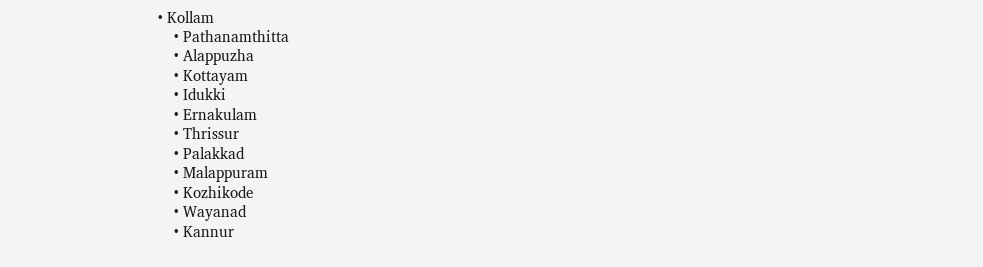• Kollam
    • Pathanamthitta
    • Alappuzha
    • Kottayam
    • Idukki
    • Ernakulam
    • Thrissur
    • Palakkad
    • Malappuram
    • Kozhikode
    • Wayanad
    • Kannur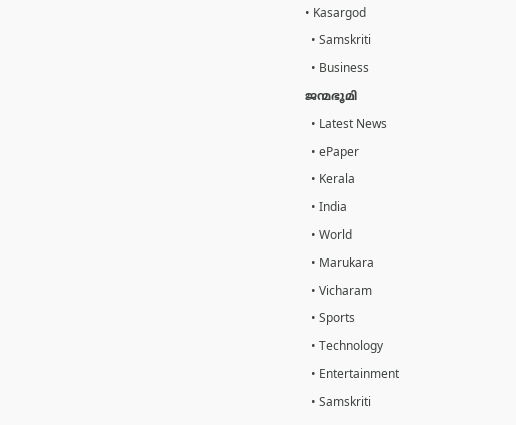• Kasargod
  • Samskriti
  • Business
ജന്മഭൂമി
  • Latest News
  • ePaper
  • Kerala
  • India
  • World
  • Marukara
  • Vicharam
  • Sports
  • Technology
  • Entertainment
  • Samskriti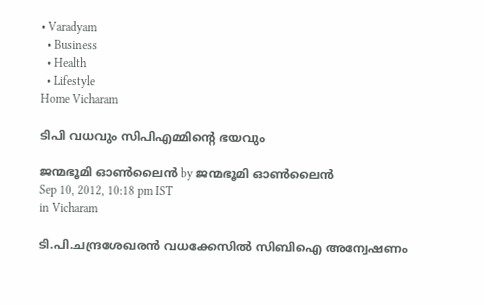• Varadyam
  • Business
  • Health
  • Lifestyle
Home Vicharam

ടിപി വധവും സിപിഎമ്മിന്റെ ഭയവും

ജന്മഭൂമി ഓണ്‍ലൈന്‍ by ജന്മഭൂമി ഓണ്‍ലൈന്‍
Sep 10, 2012, 10:18 pm IST
in Vicharam

ടി.പി.ചന്ദ്രശേഖരന്‍ വധക്കേസില്‍ സിബിഐ അന്വേഷണം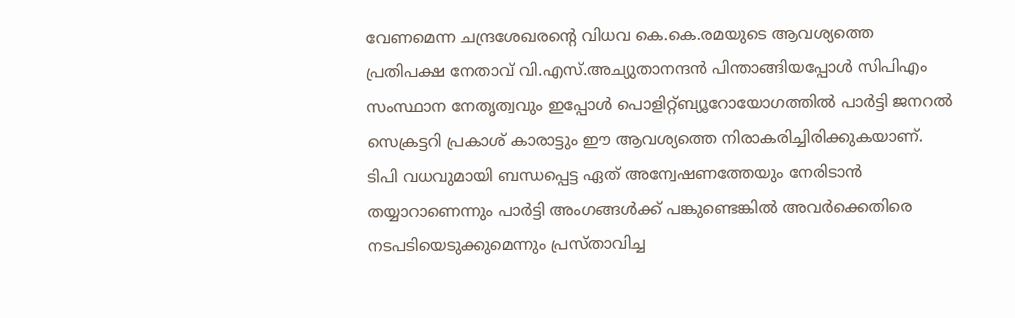വേണമെന്ന ചന്ദ്രശേഖരന്റെ വിധവ കെ.കെ.രമയുടെ ആവശ്യത്തെ പ്രതിപക്ഷ നേതാവ്‌ വി.എസ്‌.അച്യുതാനന്ദന്‍ പിന്താങ്ങിയപ്പോള്‍ സിപിഎം സംസ്ഥാന നേതൃത്വവും ഇപ്പോള്‍ പൊളിറ്റ്ബ്യൂറോയോഗത്തില്‍ പാര്‍ട്ടി ജനറല്‍ സെക്രട്ടറി പ്രകാശ്‌ കാരാട്ടും ഈ ആവശ്യത്തെ നിരാകരിച്ചിരിക്കുകയാണ്‌. ടിപി വധവുമായി ബന്ധപ്പെട്ട ഏത്‌ അന്വേഷണത്തേയും നേരിടാന്‍ തയ്യാറാണെന്നും പാര്‍ട്ടി അംഗങ്ങള്‍ക്ക്‌ പങ്കുണ്ടെങ്കില്‍ അവര്‍ക്കെതിരെ നടപടിയെടുക്കുമെന്നും പ്രസ്താവിച്ച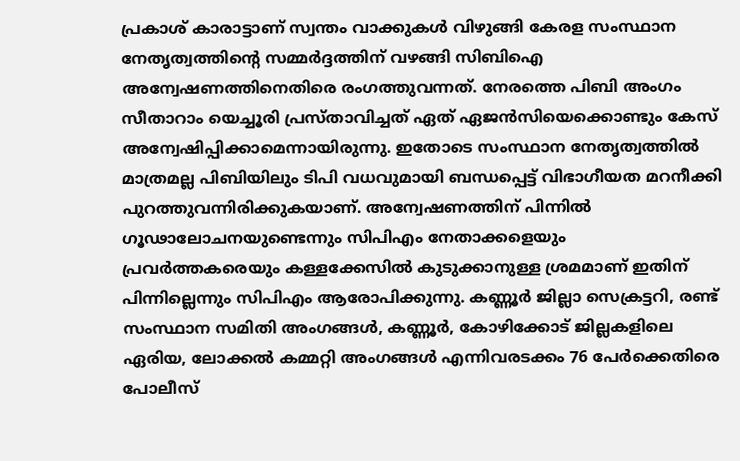പ്രകാശ്‌ കാരാട്ടാണ്‌ സ്വന്തം വാക്കുകള്‍ വിഴുങ്ങി കേരള സംസ്ഥാന നേതൃത്വത്തിന്റെ സമ്മര്‍ദ്ദത്തിന്‌ വഴങ്ങി സിബിഐ അന്വേഷണത്തിനെതിരെ രംഗത്തുവന്നത്‌. നേരത്തെ പിബി അംഗം സീതാറാം യെച്ചൂരി പ്രസ്താവിച്ചത്‌ ഏത്‌ ഏജന്‍സിയെക്കൊണ്ടും കേസ്‌ അന്വേഷിപ്പിക്കാമെന്നായിരുന്നു. ഇതോടെ സംസ്ഥാന നേതൃത്വത്തില്‍ മാത്രമല്ല പിബിയിലും ടിപി വധവുമായി ബന്ധപ്പെട്ട്‌ വിഭാഗീയത മറനീക്കി പുറത്തുവന്നിരിക്കുകയാണ്‌. അന്വേഷണത്തിന്‌ പിന്നില്‍ ഗൂഢാലോചനയുണ്ടെന്നും സിപിഎം നേതാക്കളെയും പ്രവര്‍ത്തകരെയും കള്ളക്കേസില്‍ കുടുക്കാനുള്ള ശ്രമമാണ്‌ ഇതിന്‌ പിന്നില്ലെന്നും സിപിഎം ആരോപിക്കുന്നു. കണ്ണൂര്‍ ജില്ലാ സെക്രട്ടറി, രണ്ട്‌ സംസ്ഥാന സമിതി അംഗങ്ങള്‍, കണ്ണൂര്‍, കോഴിക്കോട്‌ ജില്ലകളിലെ ഏരിയ, ലോക്കല്‍ കമ്മറ്റി അംഗങ്ങള്‍ എന്നിവരടക്കം 76 പേര്‍ക്കെതിരെ പോലീസ്‌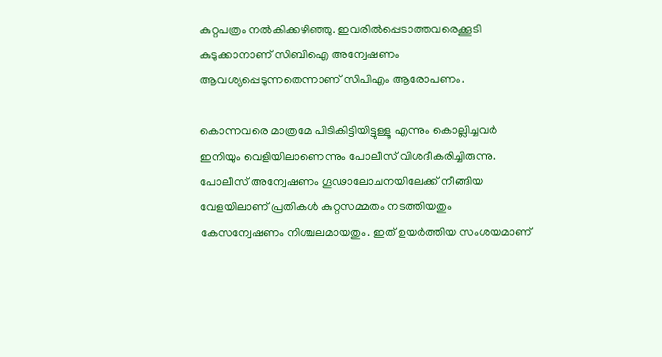കുറ്റപത്രം നല്‍കിക്കഴിഞ്ഞു. ഇവരില്‍പ്പെടാത്തവരെക്കൂടി കുടുക്കാനാണ്‌ സിബിഐ അന്വേഷണം ആവശ്യപ്പെടുന്നതെന്നാണ്‌ സിപിഎം ആരോപണം.

കൊന്നവരെ മാത്രമേ പിടികിട്ടിയിട്ടുള്ളൂ എന്നും കൊല്ലിച്ചവര്‍ ഇനിയും വെളിയിലാണെന്നും പോലീസ്‌ വിശദീകരിച്ചിരുന്നു. പോലീസ്‌ അന്വേഷണം ഗൂഢാലോചനയിലേക്ക്‌ നീങ്ങിയ വേളയിലാണ്‌ പ്രതികള്‍ കുറ്റസമ്മതം നടത്തിയതും കേസന്വേഷണം നിശ്ചലമായതും. ഇത്‌ ഉയര്‍ത്തിയ സംശയമാണ്‌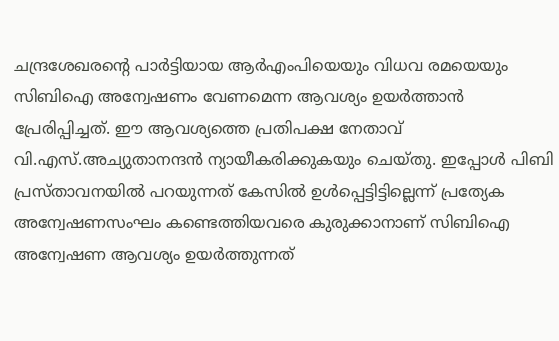ചന്ദ്രശേഖരന്റെ പാര്‍ട്ടിയായ ആര്‍എംപിയെയും വിധവ രമയെയും സിബിഐ അന്വേഷണം വേണമെന്ന ആവശ്യം ഉയര്‍ത്താന്‍ പ്രേരിപ്പിച്ചത്‌. ഈ ആവശ്യത്തെ പ്രതിപക്ഷ നേതാവ്‌ വി.എസ്‌.അച്യുതാനന്ദന്‍ ന്യായീകരിക്കുകയും ചെയ്തു. ഇപ്പോള്‍ പിബി പ്രസ്താവനയില്‍ പറയുന്നത്‌ കേസില്‍ ഉള്‍പ്പെട്ടിട്ടില്ലെന്ന്‌ പ്രത്യേക അന്വേഷണസംഘം കണ്ടെത്തിയവരെ കുരുക്കാനാണ്‌ സിബിഐ അന്വേഷണ ആവശ്യം ഉയര്‍ത്തുന്നത്‌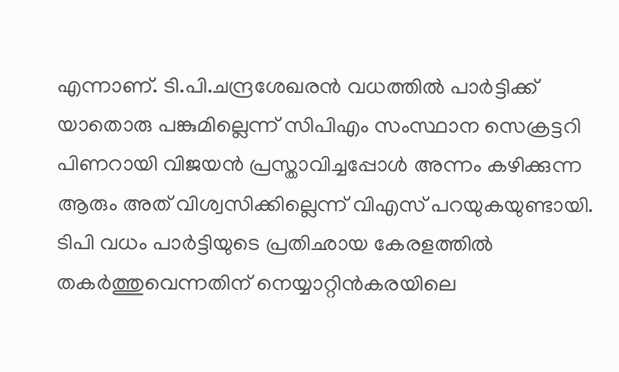എന്നാണ്‌. ടി.പി.ചന്ദ്രശേഖരന്‍ വധത്തില്‍ പാര്‍ട്ടിക്ക്‌ യാതൊരു പങ്കുമില്ലെന്ന്‌ സിപിഎം സംസ്ഥാന സെക്രട്ടറി പിണറായി വിജയന്‍ പ്രസ്താവിച്ചപ്പോള്‍ അന്നം കഴിക്കുന്ന ആരും അത്‌ വിശ്വസിക്കില്ലെന്ന്‌ വിഎസ്‌ പറയുകയുണ്ടായി. ടിപി വധം പാര്‍ട്ടിയുടെ പ്രതിഛായ കേരളത്തില്‍ തകര്‍ത്തുവെന്നതിന്‌ നെയ്യാറ്റിന്‍കരയിലെ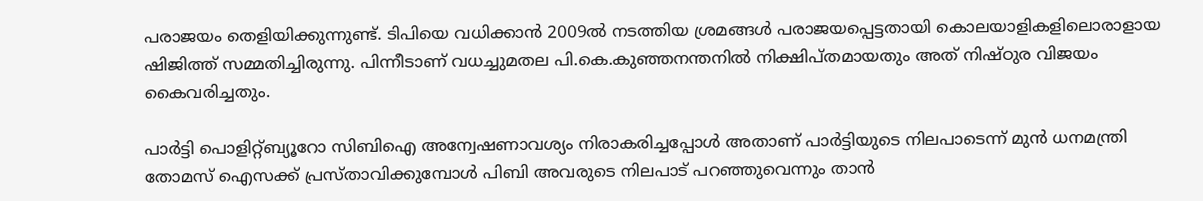പരാജയം തെളിയിക്കുന്നുണ്ട്‌. ടിപിയെ വധിക്കാന്‍ 2009ല്‍ നടത്തിയ ശ്രമങ്ങള്‍ പരാജയപ്പെട്ടതായി കൊലയാളികളിലൊരാളായ ഷിജിത്ത്‌ സമ്മതിച്ചിരുന്നു. പിന്നീടാണ്‌ വധച്ചുമതല പി.കെ.കുഞ്ഞനന്തനില്‍ നിക്ഷിപ്തമായതും അത്‌ നിഷ്ഠുര വിജയം കൈവരിച്ചതും.

പാര്‍ട്ടി പൊളിറ്റ്ബ്യൂറോ സിബിഐ അന്വേഷണാവശ്യം നിരാകരിച്ചപ്പോള്‍ അതാണ്‌ പാര്‍ട്ടിയുടെ നിലപാടെന്ന്‌ മുന്‍ ധനമന്ത്രി തോമസ്‌ ഐസക്ക്‌ പ്രസ്താവിക്കുമ്പോള്‍ പിബി അവരുടെ നിലപാട്‌ പറഞ്ഞുവെന്നും താന്‍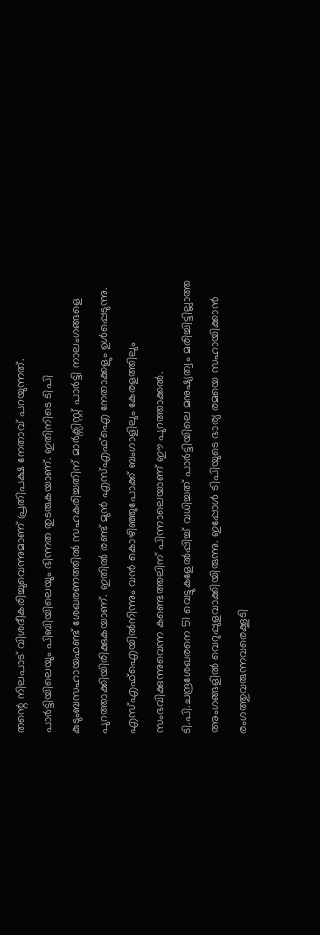തന്റെ നിലപാട്‌ വിശദീകരിച്ചുവെന്നുമാണ്‌ പ്രതിപക്ഷ നേതാവ്‌ പറയുന്നത്‌. പാര്‍ട്ടിയിലെയും പിബിയിലെയും ഭിന്നത തുടരുകയാണ്‌. ഇതിനിടെ ടിപി കുടുംബസഹായഫണ്ട്‌ ശേഖരണത്തില്‍ സഹകരിച്ചതിന്‌ മാര്‍ക്സിസ്റ്റ്‌ പാര്‍ട്ടി നാലംഗങ്ങളെ പുറത്താക്കിയിരിക്കുകയാണ്‌. ഇതില്‍ രണ്ട്‌ മുന്‍ എസ്‌എഫ്‌ഐ നേതാക്കളും ഉള്‍പ്പെടുന്നു. എസ്‌എഫ്‌ഐയില്‍നിന്നും വന്‍ കൊഴിഞ്ഞുപോക്ക്‌ ബംഗാളിലും കേരളത്തിലും സംഭവിക്കുന്നുവെന്ന കണ്ടെത്തലിന്‌ പിന്നാലെയാണ്‌ ഈ പുറത്താക്കല്‍. ടി.പി.ചന്ദ്രശേഖരനെ 51 വെട്ടുകളേല്‍പ്പിച്ച്‌ വധിച്ചത്‌ പാര്‍ട്ടിയിലെ മനുഷ്യത്വം മരിച്ചിട്ടില്ലാത്ത അംഗങ്ങളില്‍ വെറുപ്പുളവാക്കിയിരുന്നു. ഇപ്പോള്‍ ടിപിയുടെ ഭാര്യ രമയെ സഹായിക്കാന്‍ രംഗത്തുവരുന്നവരെക്കൂടി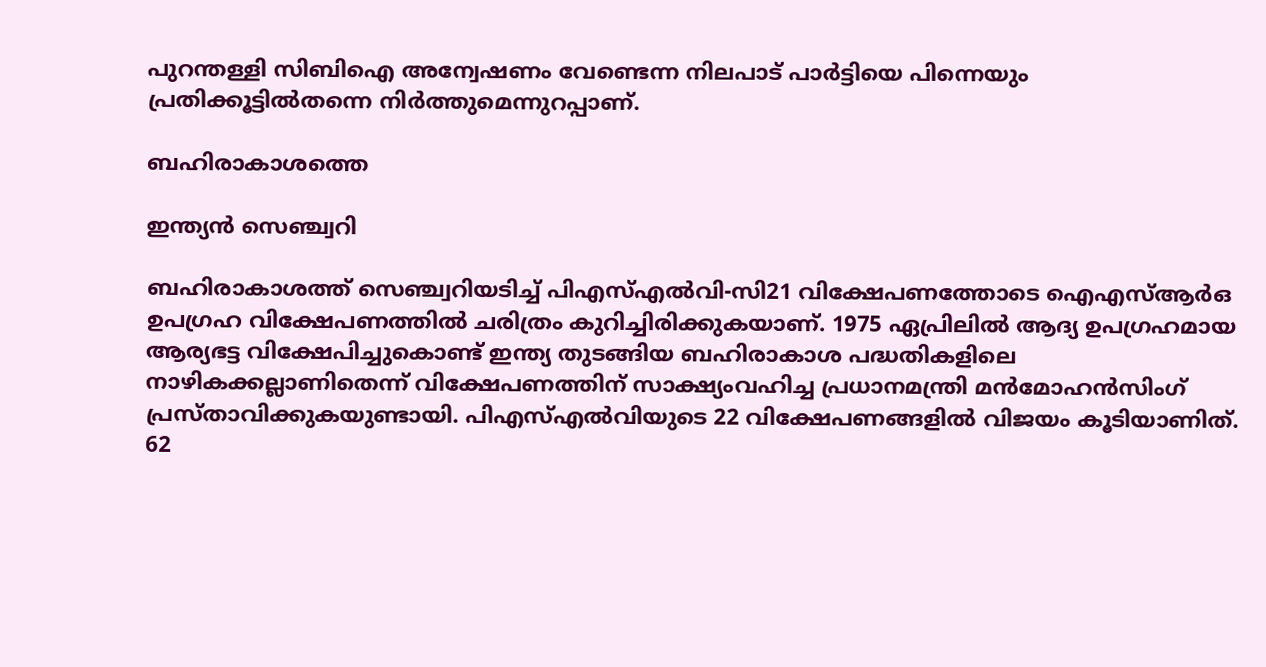പുറന്തള്ളി സിബിഐ അന്വേഷണം വേണ്ടെന്ന നിലപാട്‌ പാര്‍ട്ടിയെ പിന്നെയും പ്രതിക്കൂട്ടില്‍തന്നെ നിര്‍ത്തുമെന്നുറപ്പാണ്‌.

ബഹിരാകാശത്തെ

ഇന്ത്യന്‍ സെഞ്ച്വറി

ബഹിരാകാശത്ത്‌ സെഞ്ച്വറിയടിച്ച്‌ പിഎസ്‌എല്‍വി-സി21 വിക്ഷേപണത്തോടെ ഐഎസ്‌ആര്‍ഒ ഉപഗ്രഹ വിക്ഷേപണത്തില്‍ ചരിത്രം കുറിച്ചിരിക്കുകയാണ്‌. 1975 ഏപ്രിലില്‍ ആദ്യ ഉപഗ്രഹമായ ആര്യഭട്ട വിക്ഷേപിച്ചുകൊണ്ട്‌ ഇന്ത്യ തുടങ്ങിയ ബഹിരാകാശ പദ്ധതികളിലെ നാഴികക്കല്ലാണിതെന്ന്‌ വിക്ഷേപണത്തിന്‌ സാക്ഷ്യംവഹിച്ച പ്രധാനമന്ത്രി മന്‍മോഹന്‍സിംഗ്‌ പ്രസ്താവിക്കുകയുണ്ടായി. പിഎസ്‌എല്‍വിയുടെ 22 വിക്ഷേപണങ്ങളില്‍ വിജയം കൂടിയാണിത്‌. 62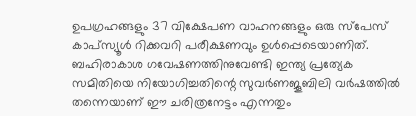ഉപഗ്രഹങ്ങളും 37 വിക്ഷേപണ വാഹനങ്ങളും ഒരു സ്പേസ്‌ കാപ്സ്യൂള്‍ റിക്കവറി പരീക്ഷണവും ഉള്‍പ്പെടെയാണിത്‌. ബഹിരാകാശ ഗവേഷണത്തിനുവേണ്ടി ഇന്ത്യ പ്രത്യേക സമിതിയെ നിയോഗിച്ചതിന്റെ സുവര്‍ണജൂബിലി വര്‍ഷത്തില്‍ തന്നെയാണ്‌ ഈ ചരിത്രനേട്ടം എന്നതും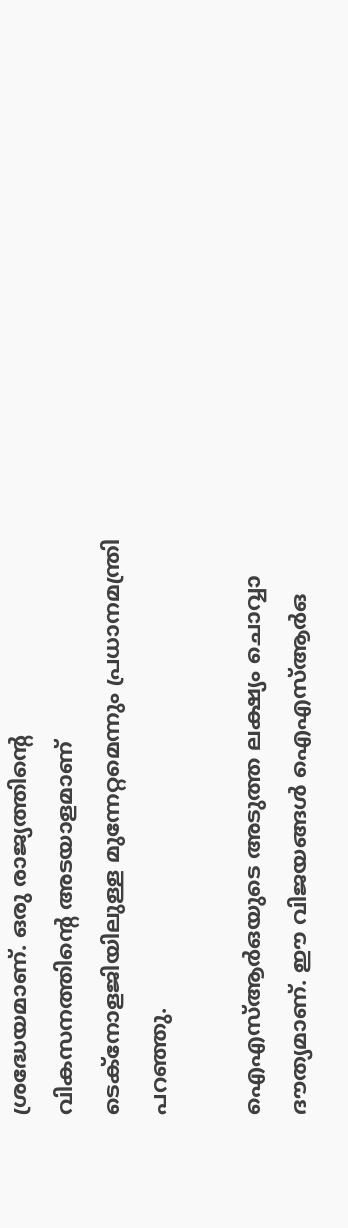ശ്രദ്ധേയമാണ്‌. ഒരു രാജ്യത്തിന്റെ വികസനത്തിന്റെ അടയാളമാണ്‌ ടെക്നോളജിയിലുള്ള മുന്നേറ്റമെന്നും പ്രധാനമന്ത്രി പറഞ്ഞു.

ഐഎസ്‌ആര്‍ഒയുടെ അടുത്ത ലക്ഷ്യം ചൊവ്വാ ദൗത്യമാണ്‌. ഈ വിജയങ്ങള്‍ ഐഎസ്‌ആര്‍ഒ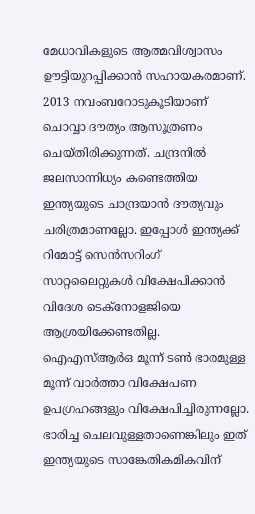മേധാവികളുടെ ആത്മവിശ്വാസം ഊട്ടിയുറപ്പിക്കാന്‍ സഹായകരമാണ്‌. 2013 നവംബറോടുകൂടിയാണ്‌ ചൊവ്വാ ദൗത്യം ആസൂത്രണം ചെയ്തിരിക്കുന്നത്‌. ചന്ദ്രനില്‍ ജലസാന്നിധ്യം കണ്ടെത്തിയ ഇന്ത്യയുടെ ചാന്ദ്രയാന്‍ ദൗത്യവും ചരിത്രമാണല്ലോ. ഇപ്പോള്‍ ഇന്ത്യക്ക്‌ റിമോട്ട്‌ സെന്‍സറിംഗ്‌ സാറ്റലൈറ്റുകള്‍ വിക്ഷേപിക്കാന്‍ വിദേശ ടെക്നോളജിയെ ആശ്രയിക്കേണ്ടതില്ല. ഐഎസ്‌ആര്‍ഒ മൂന്ന്‌ ടണ്‍ ഭാരമുള്ള മൂന്ന്‌ വാര്‍ത്താ വിക്ഷേപണ ഉപഗ്രഹങ്ങളും വിക്ഷേപിച്ചിരുന്നല്ലോ. ഭാരിച്ച ചെലവുള്ളതാണെങ്കിലും ഇത്‌ ഇന്ത്യയുടെ സാങ്കേതികമികവിന്‌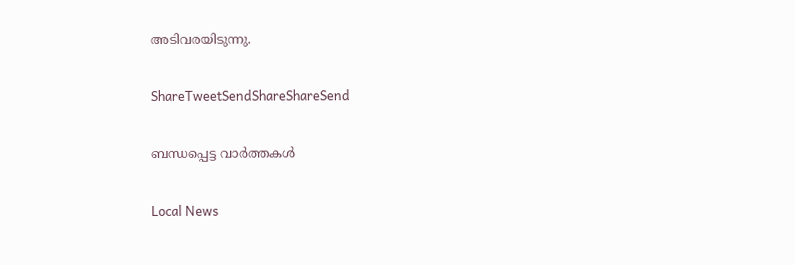അടിവരയിടുന്നു.

ShareTweetSendShareShareSend

ബന്ധപ്പെട്ട വാര്‍ത്തകള്‍

Local News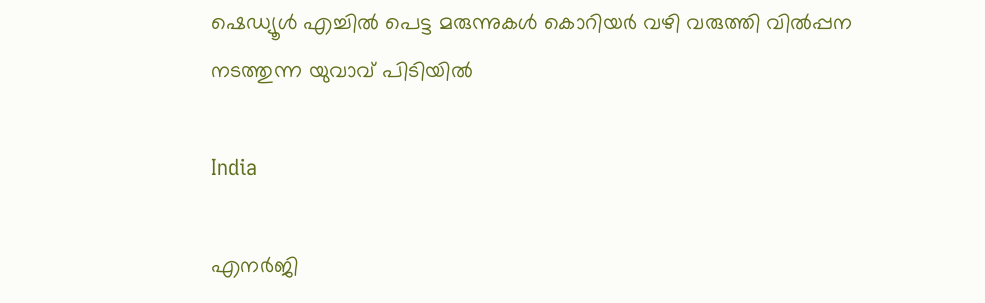ഷെഡ്യൂള്‍ എച്ചില്‍ പെട്ട മരുന്നുകള്‍ കൊറിയര്‍ വഴി വരുത്തി വില്‍പ്പന നടത്തുന്ന യുവാവ് പിടിയില്‍

India

എനര്‍ജി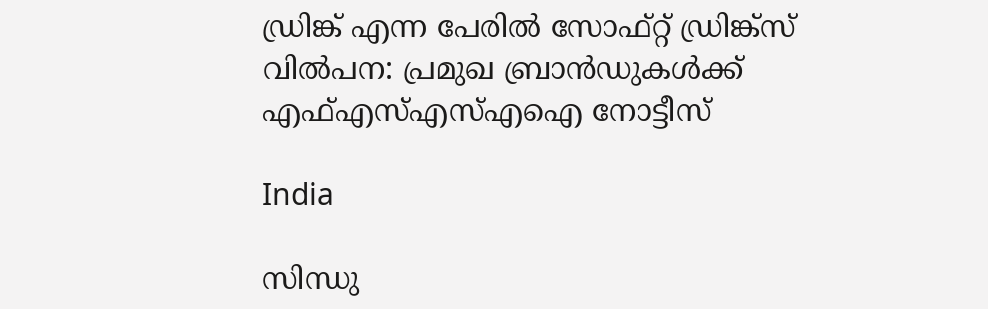ഡ്രിങ്ക് എന്ന പേരില്‍ സോഫ്റ്റ് ഡ്രിങ്ക്‌സ് വില്‍പന: പ്രമുഖ ബ്രാന്‍ഡുകള്‍ക്ക് എഫ്എസ്എസ്എഐ നോട്ടീസ്

India

സിന്ധു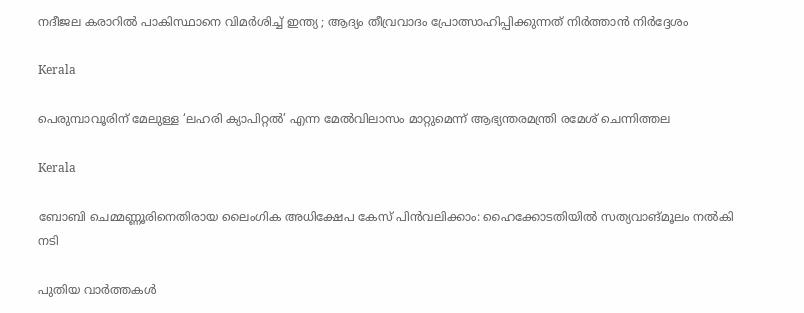നദീജല കരാറിൽ പാകിസ്ഥാനെ വിമർശിച്ച് ഇന്ത്യ ; ആദ്യം തീവ്രവാദം പ്രോത്സാഹിപ്പിക്കുന്നത് നിർത്താൻ നിർദ്ദേശം

Kerala

പെരുമ്പാവൂരിന് മേലുള്ള ‘ലഹരി ക്യാപിറ്റല്‍’ എന്ന മേല്‍വിലാസം മാറ്റുമെന്ന് ആഭ്യന്തരമന്ത്രി രമേശ് ചെന്നിത്തല

Kerala

ബോബി ചെമ്മണ്ണൂരിനെതിരായ ലൈംഗിക അധിക്ഷേപ കേസ് പിന്‍വലിക്കാം: ഹൈക്കോടതിയില്‍ സത്യവാങ്മൂലം നല്‍കി നടി

പുതിയ വാര്‍ത്തകള്‍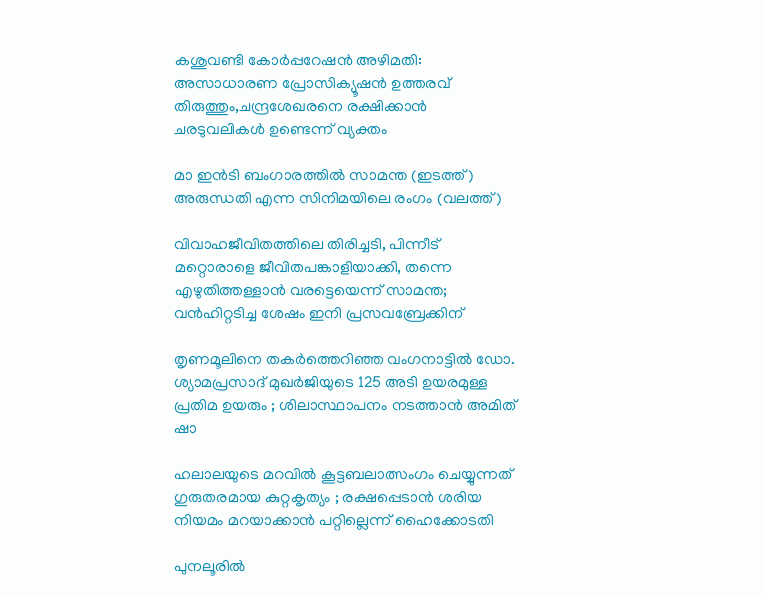കശുവണ്ടി കോര്‍പ്പറേഷന്‍ അഴിമതി: അസാധാരണ പ്രോസിക്യൂഷന്‍ ഉത്തരവ് തിരുത്തും,ചന്ദ്രശേഖരനെ രക്ഷിക്കാന്‍ ചരടുവലികള്‍ ഉണ്ടെന്ന് വ്യക്തം

മാ ഇന്‍ടി ബംഗാരത്തില്‍ സാമന്ത (ഇടത്ത്) അരുന്ധതി എന്ന സിനിമയിലെ രംഗം (വലത്ത്)

വിവാഹജീവിതത്തിലെ തിരിച്ചടി, പിന്നീട് മറ്റൊരാളെ ജീവിതപങ്കാളിയാക്കി, തന്നെ എഴുതിത്തള്ളാന്‍ വരട്ടെയെന്ന് സാമന്ത; വന്‍ഹിറ്റടിച്ച ശേഷം ഇനി പ്രസവബ്രേക്കിന്

തൃണമൂലിനെ തകർത്തെറിഞ്ഞ വംഗനാട്ടിൽ ഡോ. ശ്യാമപ്രസാദ് മുഖർജിയുടെ 125 അടി ഉയരമുള്ള പ്രതിമ ഉയരും ; ശിലാസ്ഥാപനം നടത്താൻ അമിത് ഷാ

ഹലാലയുടെ മറവിൽ കൂട്ടബലാത്സംഗം ചെയ്യുന്നത് ഗുരുതരമായ കുറ്റകൃത്യം ; രക്ഷപ്പെടാൻ ശരിയ നിയമം മറയാക്കാൻ പറ്റില്ലെന്ന് ഹൈക്കോടതി

പുനലൂരില്‍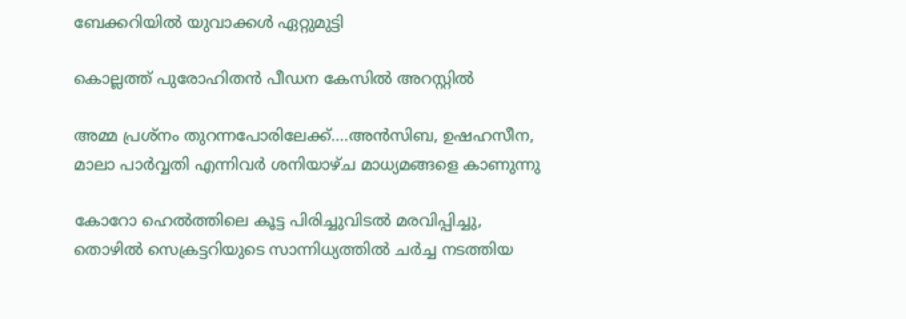ബേക്കറിയില്‍ യുവാക്കള്‍ ഏറ്റുമുട്ടി

കൊല്ലത്ത് പുരോഹിതന്‍ പീഡന കേസില്‍ അറസ്റ്റില്‍

അമ്മ പ്രശ്നം തുറന്നപോരിലേക്ക്….അന്‍സിബ, ഉഷഹസീന, മാലാ പാര്‍വ്വതി എന്നിവര്‍ ശനിയാഴ്ച മാധ്യമങ്ങളെ കാണുന്നു

കോറോ ഹെല്‍ത്തിലെ കൂട്ട പിരിച്ചുവിടല്‍ മരവിപ്പിച്ചു, തൊഴില്‍ സെക്രട്ടറിയുടെ സാന്നിധ്യത്തില്‍ ചര്‍ച്ച നടത്തിയ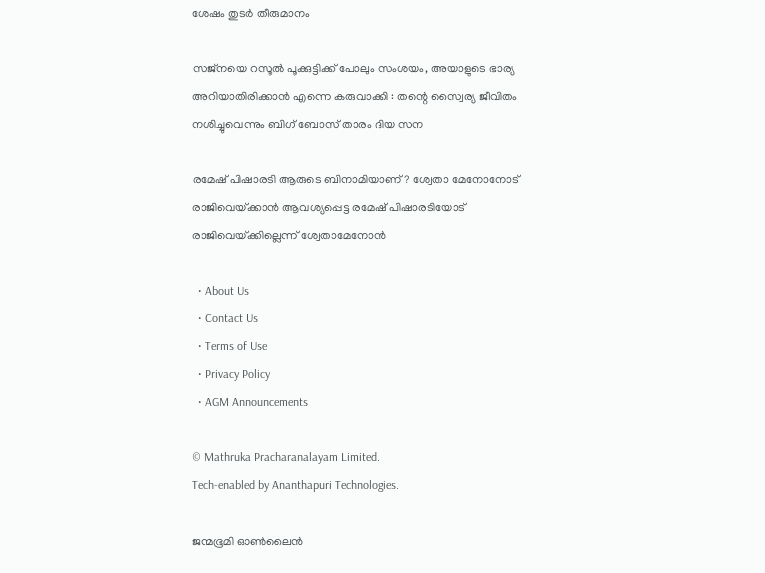ശേഷം തുടര്‍ തീരുമാനം

സജ്നയെ റസൂൽ പൂക്കുട്ടിക്ക് പോലും സംശയം, അയാളുടെ ഭാര്യ അറിയാതിരിക്കാൻ എന്നെ കരുവാക്കി : തന്റെ സ്വൈര്യ ജീവിതം നശിച്ചുവെന്നും ബിഗ് ബോസ് താരം ദിയ സന

രമേഷ് പിഷാരടി ആരുടെ ബിനാമിയാണ്? ശ്വേതാ മേനോനോട് രാജിവെയ്‌ക്കാന്‍ ആവശ്യപ്പെട്ട രമേഷ് പിഷാരടിയോട് രാജിവെയ്‌ക്കില്ലെന്ന് ശ്വേതാമേനോന്‍

  • About Us
  • Contact Us
  • Terms of Use
  • Privacy Policy
  • AGM Announcements

© Mathruka Pracharanalayam Limited.
Tech-enabled by Ananthapuri Technologies.

ജന്മഭൂമി ഓണ്‍ലൈന്‍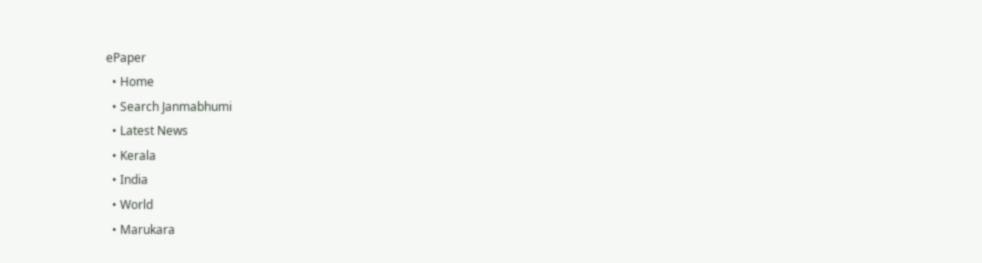ePaper
  • Home
  • Search Janmabhumi
  • Latest News
  • Kerala
  • India
  • World
  • Marukara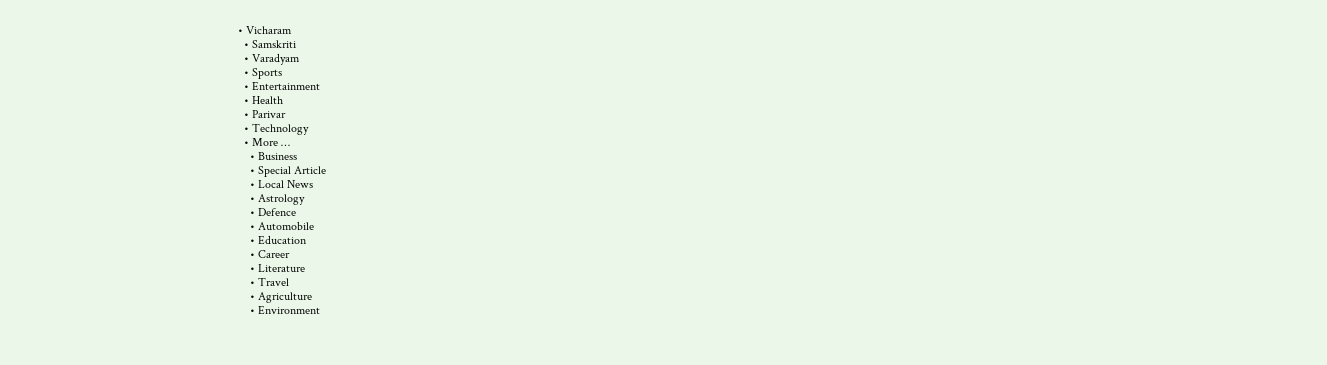• Vicharam
  • Samskriti
  • Varadyam
  • Sports
  • Entertainment
  • Health
  • Parivar
  • Technology
  • More …
    • Business
    • Special Article
    • Local News
    • Astrology
    • Defence
    • Automobile
    • Education
    • Career
    • Literature
    • Travel
    • Agriculture
    • Environment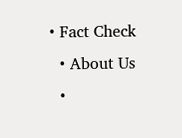• Fact Check
  • About Us
  •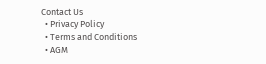Contact Us
  • Privacy Policy
  • Terms and Conditions
  • AGM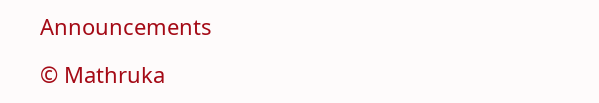Announcements

© Mathruka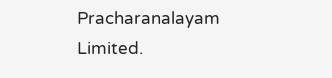Pracharanalayam Limited.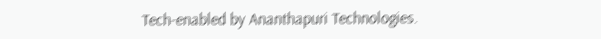Tech-enabled by Ananthapuri Technologies.